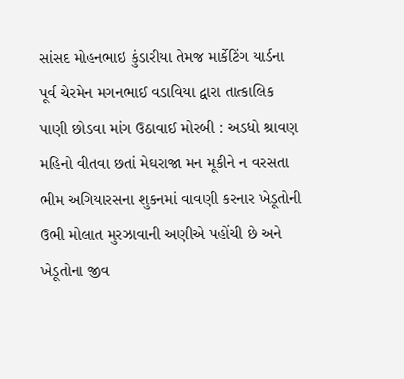સાંસદ મોહનભાઇ કુંડારીયા તેમજ માર્કેટિંગ યાર્ડના પૂર્વ ચેરમેન મગનભાઈ વડાવિયા દ્વારા તાત્કાલિક પાણી છોડવા માંગ ઉઠાવાઈ મોરબી : અડધો શ્રાવણ મહિનો વીતવા છતાં મેઘરાજા મન મૂકીને ન વરસતા ભીમ અગિયારસના શુકનમાં વાવણી કરનાર ખેડૂતોની ઉભી મોલાત મુરઝાવાની અણીએ પહોંચી છે અને ખેડૂતોના જીવ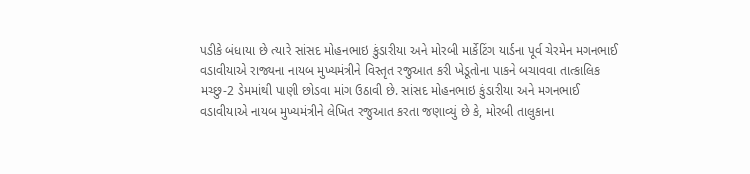પડીકે બંધાયા છે ત્યારે સાંસદ મોહનભાઇ કુંડારીયા અને મોરબી માર્કેટિંગ યાર્ડના પૂર્વ ચેરમેન મગનભાઈ વડાવીયાએ રાજ્યના નાયબ મુખ્યમંત્રીને વિસ્તૃત રજુઆત કરી ખેડૂતોના પાકને બચાવવા તાત્કાલિક મચ્છુ-2 ડેમમાંથી પાણી છોડવા માંગ ઉઠાવી છે. સાંસદ મોહનભાઇ કુંડારીયા અને મગનભાઈ વડાવીયાએ નાયબ મુખ્યમંત્રીને લેખિત રજુઆત કરતા જણાવ્યું છે કે, મોરબી તાલુકાના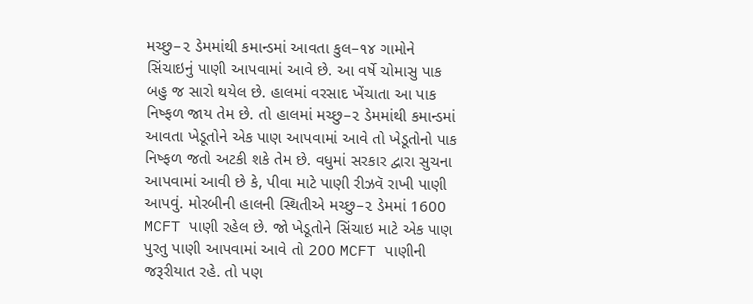મચ્છુ–૨ ડેમમાંથી કમાન્ડમાં આવતા કુલ–૧૪ ગામોને સિંચાઇનું પાણી આપવામાં આવે છે. આ વર્ષે ચોમાસુ પાક બહુ જ સારો થયેલ છે. હાલમાં વરસાદ ખેંચાતા આ પાક નિષ્ફળ જાય તેમ છે. તો હાલમાં મચ્છુ–૨ ડેમમાંથી કમાન્ડમાં આવતા ખેડૂતોને એક પાણ આપવામાં આવે તો ખેડૂતોનો પાક નિષ્ફળ જતો અટકી શકે તેમ છે. વધુમાં સરકાર દ્વારા સુચના આપવામાં આવી છે કે, પીવા માટે પાણી રીઝવૅ રાખી પાણી આપવું. મોરબીની હાલની સ્થિતીએ મચ્છુ–૨ ડેમમાં 1600 MCFT પાણી રહેલ છે. જો ખેડૂતોને સિંચાઇ માટે એક પાણ પુરતુ પાણી આપવામાં આવે તો 200 MCFT પાણીની જરૂરીયાત રહે. તો પણ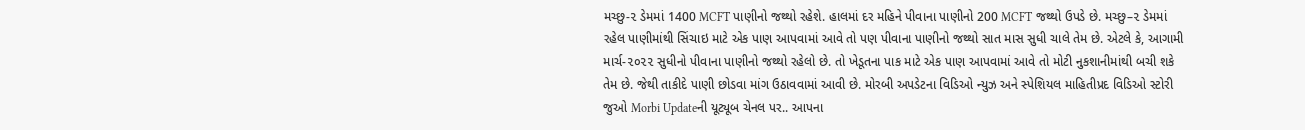મચ્છુ-૨ ડેમમાં 1400 MCFT પાણીનો જથ્થો રહેશે. હાલમાં દર મહિને પીવાના પાણીનો 200 MCFT જથ્થો ઉપડે છે. મચ્છુ–૨ ડેમમાં રહેલ પાણીમાંથી સિંચાઇ માટે એક પાણ આપવામાં આવે તો પણ પીવાના પાણીનો જથ્થો સાત માસ સુધી ચાલે તેમ છે. એટલે કે, આગામી માર્ચ-૨૦૨૨ સુધીનો પીવાના પાણીનો જથ્થો રહેલો છે. તો ખેડૂતના પાક માટે એક પાણ આપવામાં આવે તો મોટી નુકશાનીમાંથી બચી શકે તેમ છે. જેથી તાકીદે પાણી છોડવા માંગ ઉઠાવવામાં આવી છે. મોરબી અપડેટના વિડિઓ ન્યુઝ અને સ્પેશિયલ માહિતીપ્રદ વિડિઓ સ્ટોરી જુઓ Morbi Updateની યૂટ્યૂબ ચેનલ પર.. આપના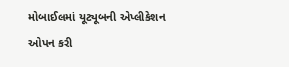મોબાઈલમાં યૂટ્યૂબની એપ્લીકેશન ઓપન કરી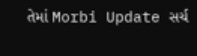તેમાં Morbi Update સર્ચ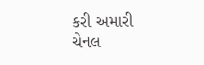કરી અમારી ચેનલ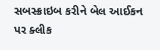સબસ્ક્રાઇબ કરીને બેલ આઈકન પર ક્લીક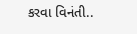કરવા વિનંતી..